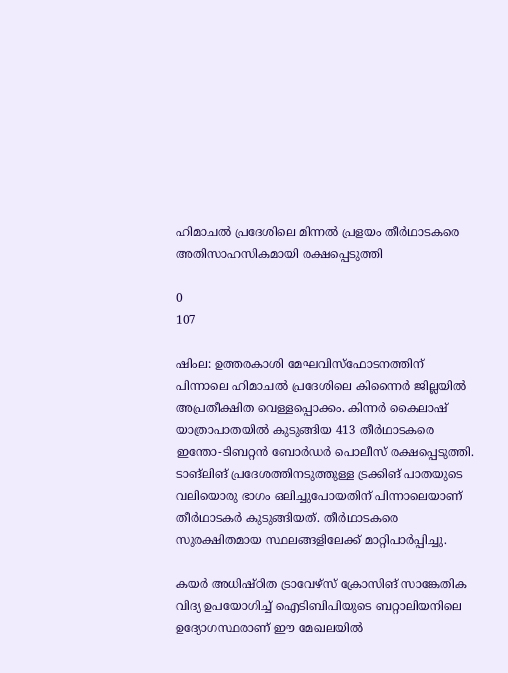ഹിമാചൽ പ്രദേശിലെ മിന്നല്‍ പ്രളയം തീർഥാടകരെ അതിസാഹസികമായി രക്ഷപ്പെടുത്തി

0
107

ഷിംല: ഉത്തരകാശി മേഘവിസ്‌ഫോടനത്തിന് പിന്നാലെ ഹിമാചല്‍ പ്രദേശിലെ കിന്നൈര്‍ ജില്ലയില്‍ അപ്രതീക്ഷിത വെള്ളപ്പൊക്കം. കിന്നര്‍ കൈലാഷ് യാത്രാപാതയില്‍ കുടുങ്ങിയ 413 തീര്‍ഥാടകരെ ഇന്തോ-ടിബറ്റന്‍ ബോര്‍ഡര്‍ പൊലീസ് രക്ഷപ്പെടുത്തി. ടാങ്ലിങ് പ്രദേശത്തിനടുത്തുള്ള ട്രക്കിങ് പാതയുടെ വലിയൊരു ഭാഗം ഒലിച്ചുപോയതിന് പിന്നാലെയാണ് തീര്‍ഥാടകര്‍ കുടുങ്ങിയത്. തീർഥാടകരെ സുരക്ഷിതമായ സ്ഥലങ്ങളിലേക്ക് മാറ്റിപാര്‍പ്പിച്ചു.

കയര്‍ അധിഷ്‌ഠിത ട്രാവേഴ്‌സ് ക്രോസിങ് സാങ്കേതിക വിദ്യ ഉപയോഗിച്ച് ഐടിബിപിയുടെ ബറ്റാലിയനിലെ ഉദ്യോഗസ്ഥരാണ് ഈ മേഖലയില്‍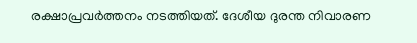രക്ഷാപ്രവര്‍ത്തനം നടത്തിയത്. ദേശീയ ദുരന്ത നിവാരണ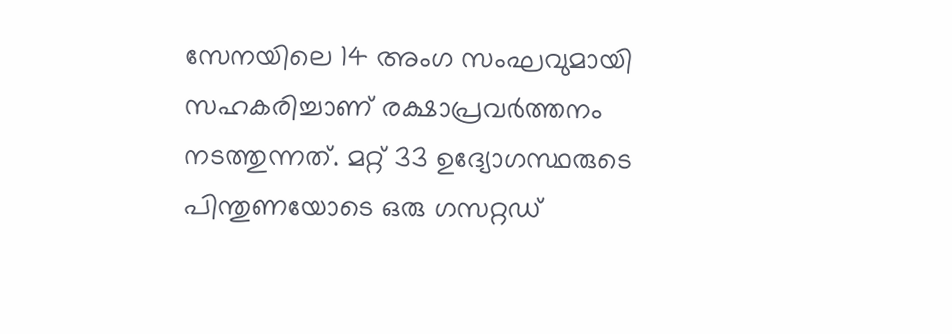സേനയിലെ 14 അംഗ സംഘവുമായി സഹകരിച്ചാണ് രക്ഷാപ്രവര്‍ത്തനം നടത്തുന്നത്. മറ്റ് 33 ഉദ്യോഗസ്ഥരുടെ പിന്തുണയോടെ ഒരു ഗസറ്റഡ്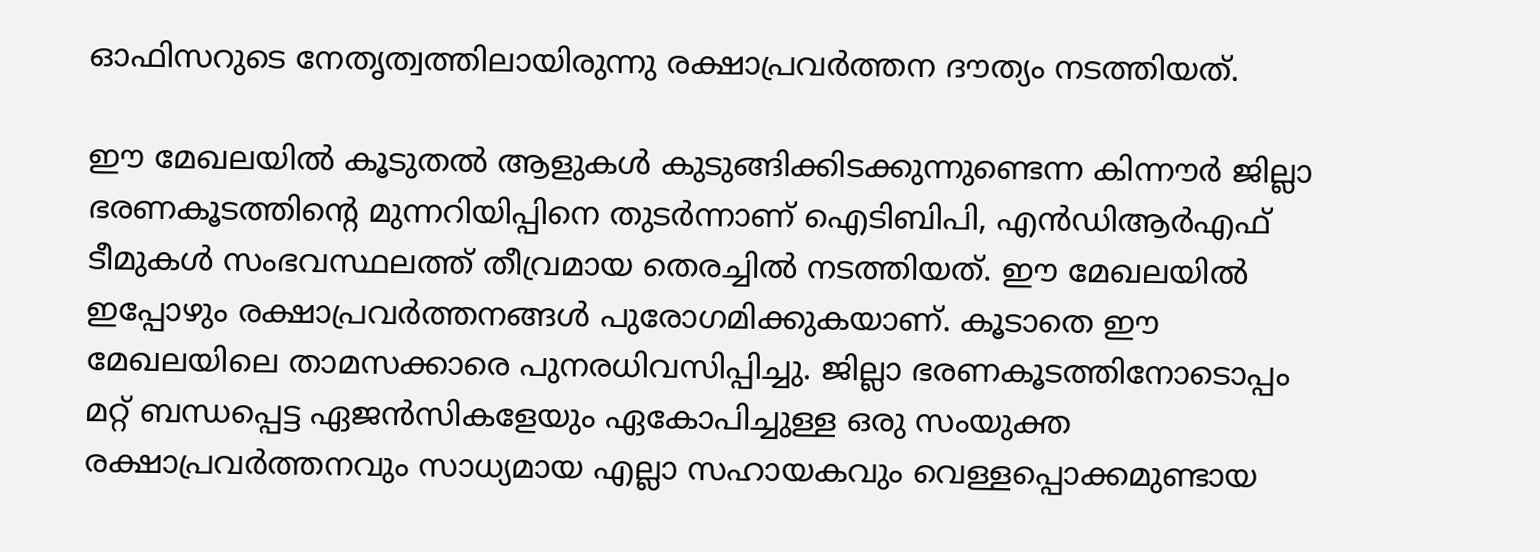ഓഫിസറുടെ നേതൃത്വത്തിലായിരുന്നു രക്ഷാപ്രവര്‍ത്തന ദൗത്യം നടത്തിയത്.

ഈ മേഖലയില്‍ കൂടുതല്‍ ആളുകള്‍ കുടുങ്ങിക്കിടക്കുന്നുണ്ടെന്ന കിന്നൗർ ജില്ലാ ഭരണകൂടത്തിൻ്റെ മുന്നറിയിപ്പിനെ തുടര്‍ന്നാണ് ഐടിബിപി, എന്‍ഡിആര്‍എഫ് ടീമുകള്‍ സംഭവസ്ഥലത്ത് തീവ്രമായ തെരച്ചില്‍ നടത്തിയത്. ഈ മേഖലയില്‍ ഇപ്പോഴും രക്ഷാപ്രവര്‍ത്തനങ്ങള്‍ പുരോഗമിക്കുകയാണ്. കൂടാതെ ഈ മേഖലയിലെ താമസക്കാരെ പുനരധിവസിപ്പിച്ചു. ജില്ലാ ഭരണകൂടത്തിനോടൊപ്പം മറ്റ് ബന്ധപ്പെട്ട ഏജന്‍സികളേയും ഏകോപിച്ചുള്ള ഒരു സംയുക്ത രക്ഷാപ്രവര്‍ത്തനവും സാധ്യമായ എല്ലാ സഹായകവും വെള്ളപ്പൊക്കമുണ്ടായ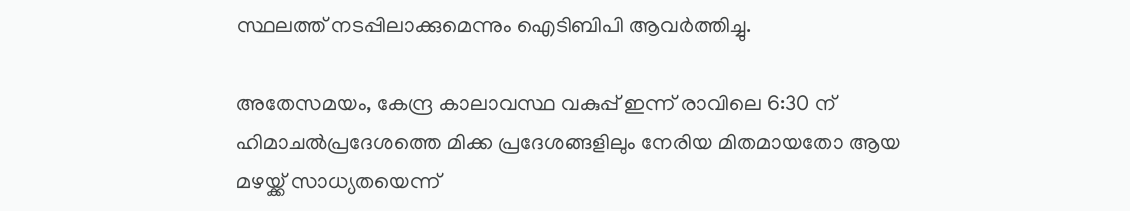സ്ഥലത്ത് നടപ്പിലാക്കുമെന്നും ഐടിബിപി ആവര്‍ത്തിച്ചു.

അതേസമയം, കേന്ദ്ര കാലാവസ്ഥ വകുപ്പ് ഇന്ന് രാവിലെ 6:30 ന് ഹിമാചല്‍പ്രദേശത്തെ മിക്ക പ്രദേശങ്ങളിലും നേരിയ മിതമായതോ ആയ മഴയ്ക്ക് സാധ്യതയെന്ന്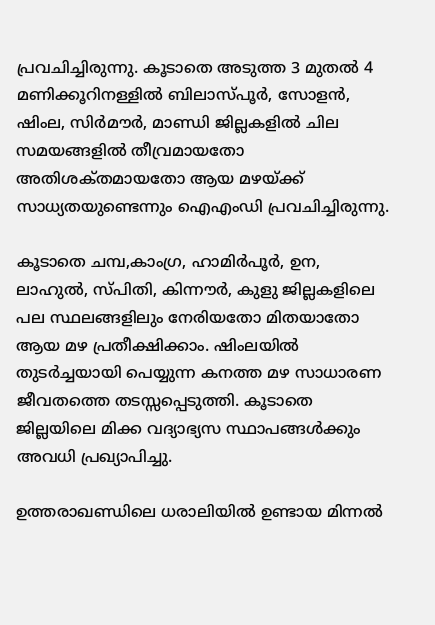പ്രവചിച്ചിരുന്നു. കൂടാതെ അടുത്ത 3 മുതല്‍ 4 മണിക്കൂറിനള്ളില്‍ ബിലാസ്‌പൂര്‍, സോളന്‍, ഷിംല, സിര്‍മൗര്‍, മാണ്ഡി ജില്ലകളില്‍ ചില സമയങ്ങളില്‍ തീവ്രമായതോ അതിശക്‌തമായതോ ആയ മഴയ്‌ക്ക് സാധ്യതയുണ്ടെന്നും ഐഎംഡി പ്രവചിച്ചിരുന്നു.

കൂടാതെ ചമ്പ,കാംഗ്ര, ഹാമിര്‍പൂര്‍, ഉന, ലാഹുല്‍, സ്‌പിതി, കിന്നൗർ, കുളു ജില്ലകളിലെ പല സ്ഥലങ്ങളിലും നേരിയതോ മിതയാതോ ആയ മഴ പ്രതീക്ഷിക്കാം. ഷിംലയില്‍ തുടര്‍ച്ചയായി പെയ്യുന്ന കനത്ത മഴ സാധാരണ ജീവതത്തെ തടസ്സപ്പെടുത്തി. കൂടാതെ ജില്ലയിലെ മിക്ക വദ്യാഭ്യസ സ്ഥാപങ്ങള്‍ക്കും അവധി പ്രഖ്യാപിച്ചു.

ഉത്തരാഖണ്ഡിലെ ധരാലിയിൽ ഉണ്ടായ മിന്നൽ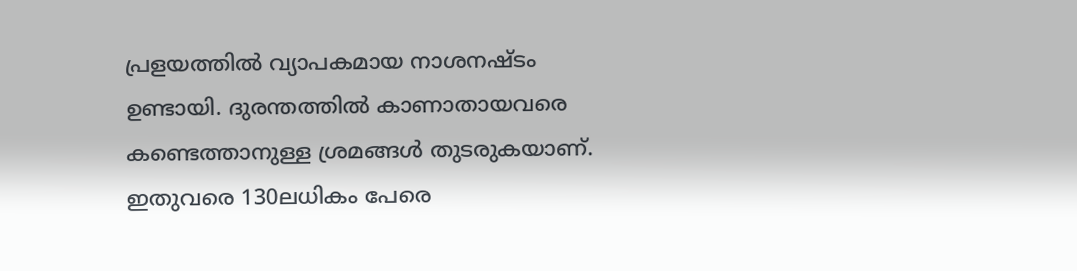പ്രളയത്തിൽ വ്യാപകമായ നാശനഷ്‌ടം ഉണ്ടായി. ദുരന്തത്തിൽ കാണാതായവരെ കണ്ടെത്താനുള്ള ശ്രമങ്ങൾ തുടരുകയാണ്. ഇതുവരെ 130ലധികം പേരെ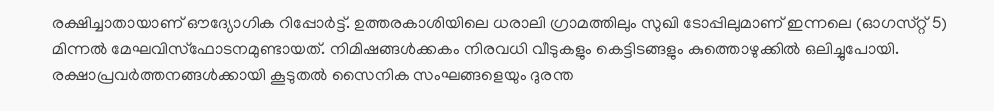രക്ഷിച്ചാതായാണ് ഔദ്യോഗിക റിപ്പോർട്ട്. ഉത്തരകാശിയിലെ ധരാലി ഗ്രാമത്തിലും സുഖി ടോപ്പിലുമാണ് ഇന്നലെ (ഓഗസ്‌റ്റ് 5) മിന്നൽ മേഘവിസ്‌ഫോടനമുണ്ടായത്. നിമിഷങ്ങള്‍ക്കകം നിരവധി വീടുകളും കെട്ടിടങ്ങളും കുത്തൊഴുക്കില്‍ ഒലിച്ചുപോയി. രക്ഷാപ്രവർത്തനങ്ങൾക്കായി കൂടുതൽ സൈനിക സംഘങ്ങളെയും ദുരന്ത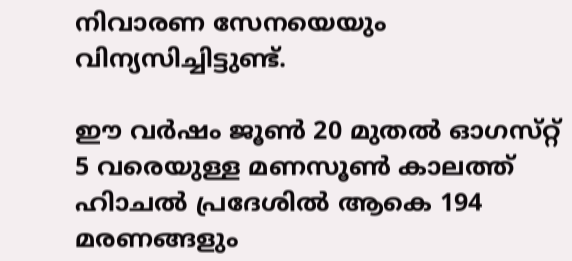നിവാരണ സേനയെയും വിന്യസിച്ചിട്ടുണ്ട്.

ഈ വർഷം ജൂണ്‍ 20 മുതല്‍ ഓഗസ്‌റ്റ് 5 വരെയുള്ള മണ‍സൂണ്‍ കാലത്ത് ഹിാചല്‍ പ്രദേശില്‍ ആകെ 194 മരണങ്ങളും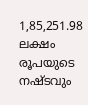1,85,251.98 ലക്ഷം രൂപയുടെ നഷ്‌ടവും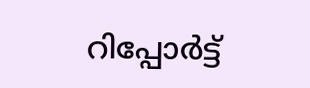റിപ്പോര്‍ട്ട്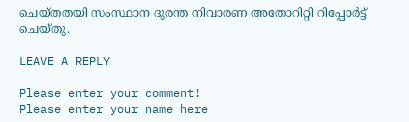ചെയ്‌തതയി സംസ്ഥാന ദുരന്ത നിവാരണ അതോറിറ്റി റിപ്പോർട്ട് ചെയ്‌തു.

LEAVE A REPLY

Please enter your comment!
Please enter your name here